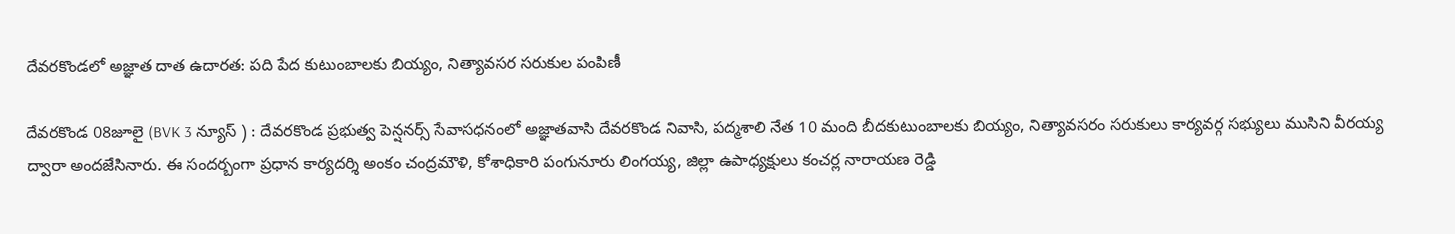దేవరకొండలో అజ్ఞాత దాత ఉదారత: పది పేద కుటుంబాలకు బియ్యం, నిత్యావసర సరుకుల పంపిణీ

దేవరకొండ 08జూలై (BVK 3 న్యూస్ ) : దేవరకొండ ప్రభుత్వ పెన్షనర్స్ సేవాసధనంలో అజ్ఞాతవాసి దేవరకొండ నివాసి, పద్మశాలి నేత 10 మంది బీదకుటుంబాలకు బియ్యం, నిత్యావసరం సరుకులు కార్యవర్గ సభ్యులు ముసిని వీరయ్య ద్వారా అందజేసినారు. ఈ సందర్బంగా ప్రధాన కార్యదర్శి అంకం చంద్రమౌళి, కోశాధికారి పంగునూరు లింగయ్య, జిల్లా ఉపాధ్యక్షులు కంచర్ల నారాయణ రెడ్డి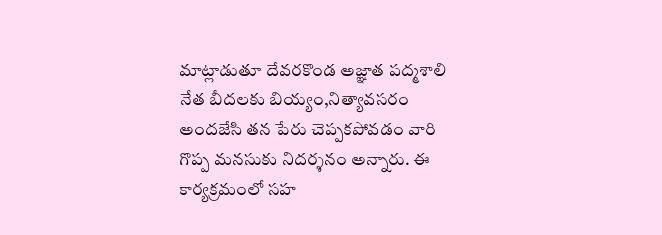మాట్లాడుతూ దేవరకొండ అజ్ఞాత పద్మశాలి నేత బీదలకు బియ్యం,నిత్యావసరం అందజేసి తన పేరు చెప్పకపోవడం వారి గొప్ప మనసుకు నిదర్శనం అన్నారు. ఈ కార్యక్రమంలో సహ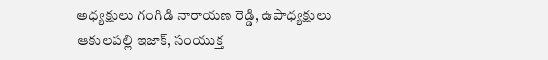అధ్యక్షులు గంగిడి నారాయణ రెడ్డి, ఉపాధ్యక్షులు ఆకులపల్లి ఇజాక్, సంయుక్త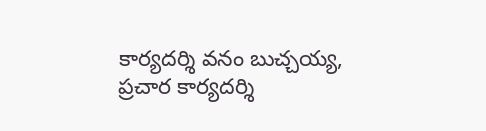కార్యదర్శి వనం బుచ్చయ్య, ప్రచార కార్యదర్శి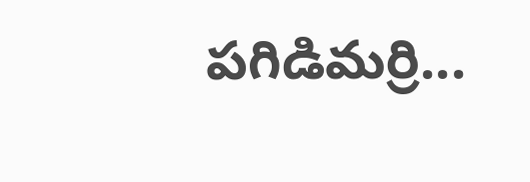పగిడిమర్రి...